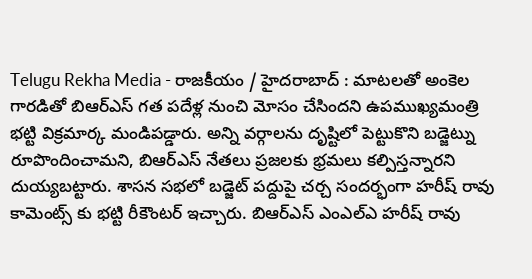Telugu Rekha Media - రాజకీయం / హైదరాబాద్ : మాటలతో అంకెల గారడితో బిఆర్ఎస్ గత పదేళ్ల నుంచి మోసం చేసిందని ఉపముఖ్యమంత్రి భట్టి విక్రమార్క మండిపడ్డారు. అన్ని వర్గాలను దృష్టిలో పెట్టుకొని బడ్జెట్ను రూపొందించామని, బిఆర్ఎస్ నేతలు ప్రజలకు భ్రమలు కల్పిస్తన్నారని దుయ్యబట్టారు. శాసన సభలో బడ్జెట్ పద్దుపై చర్చ సందర్భంగా హరీష్ రావు కామెంట్స్ కు భట్టి రీకౌంటర్ ఇచ్చారు. బిఆర్ఎస్ ఎంఎల్ఎ హరీష్ రావు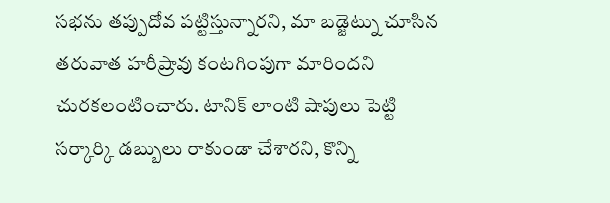సభను తప్పుదోవ పట్టిస్తున్నారని, మా బడ్జెట్ను చూసిన తరువాత హరీష్రావు కంటగింపుగా మారిందని చురకలంటించారు. టానిక్ లాంటి షాపులు పెట్టి సర్కార్కి డబ్బులు రాకుండా చేశారని, కొన్ని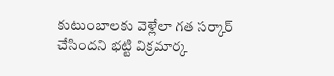కుటుంబాలకు వెళ్లేలా గత సర్కార్ చేసిందని భట్టి విక్రమార్క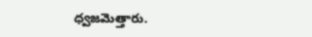ధ్వజమెత్తారు.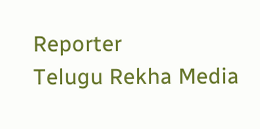Reporter
Telugu Rekha Media